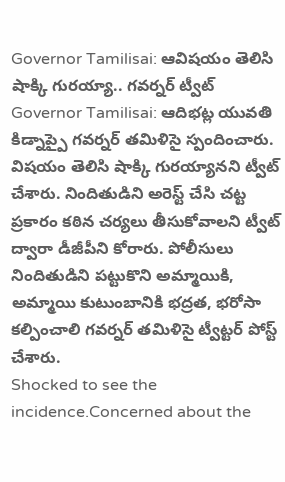Governor Tamilisai: ఆవిషయం తెలిసి షాక్కి గురయ్యా.. గవర్నర్ ట్వీట్
Governor Tamilisai: ఆదిభట్ల యువతి కిడ్నాప్పై గవర్నర్ తమిళిసై స్పందించారు. విషయం తెలిసి షాక్కి గురయ్యానని ట్వీట్ చేశారు. నిందితుడిని అరెస్ట్ చేసి చట్ట ప్రకారం కఠిన చర్యలు తీసుకోవాలని ట్వీట్ ద్వారా డీజీపీని కోరారు. పోలీసులు నిందితుడిని పట్టుకొని అమ్మాయికి, అమ్మాయి కుటుంబానికి భద్రత, భరోసా కల్పించాలి గవర్నర్ తమిళిసై ట్వీట్టర్ పోస్ట్ చేశారు.
Shocked to see the incidence.Concerned about the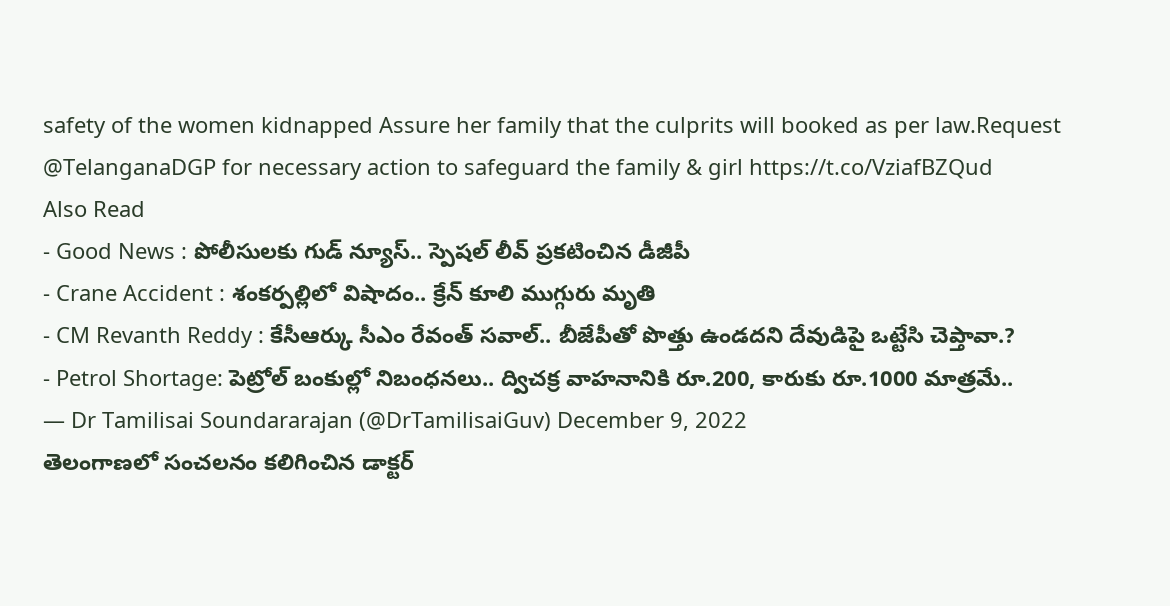safety of the women kidnapped Assure her family that the culprits will booked as per law.Request @TelanganaDGP for necessary action to safeguard the family & girl https://t.co/VziafBZQud
Also Read
- Good News : పోలీసులకు గుడ్ న్యూస్.. స్పెషల్ లీవ్ ప్రకటించిన డీజీపీ
- Crane Accident : శంకర్పల్లిలో విషాదం.. క్రేన్ కూలి ముగ్గురు మృతి
- CM Revanth Reddy : కేసీఆర్కు సీఎం రేవంత్ సవాల్.. బీజేపీతో పొత్తు ఉండదని దేవుడిపై ఒట్టేసి చెప్తావా.?
- Petrol Shortage: పెట్రోల్ బంకుల్లో నిబంధనలు.. ద్విచక్ర వాహనానికి రూ.200, కారుకు రూ.1000 మాత్రమే..
— Dr Tamilisai Soundararajan (@DrTamilisaiGuv) December 9, 2022
తెలంగాణలో సంచలనం కలిగించిన డాక్టర్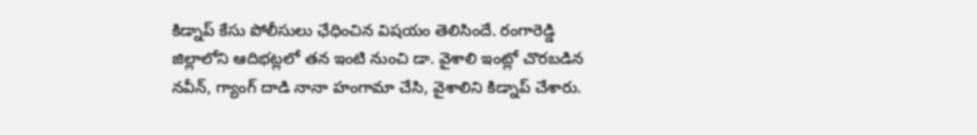కిడ్నాప్ కేసు పోలీసులు ఛేధించిన విషయం తెలిసిందే. రంగారెడ్డి జిల్లాలోని ఆదిభట్లలో తన ఇంటి నుంచి డా. వైశాలి ఇంట్లో చొరబడిన నవీన్, గ్యాంగ్ దాడి నానా హంగామా చేసి, వైశాలిని కిడ్నాప్ చేశారు.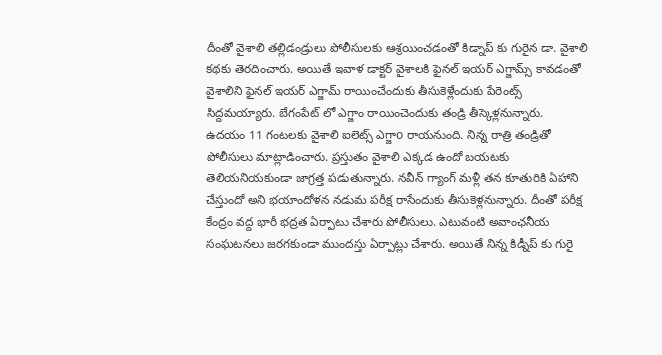దీంతో వైశాలి తల్లిడండ్రులు పోలీసులకు ఆశ్రయించడంతో కిడ్నాప్ కు గురైన డా. వైశాలి కథకు తెరదించారు. అయితే ఇవాళ డాక్టర్ వైశాలకి ఫైనల్ ఇయర్ ఎగ్జామ్స్ కావడంతో వైశాలిని ఫైనల్ ఇయర్ ఎగ్జామ్ రాయించేందుకు తీసుకెళ్లేందుకు పేరెంట్స్ సిద్దమయ్యారు. బేగంపేట్ లో ఎగ్జాం రాయించెందుకు తండ్రి తీస్కెళ్లనున్నారు.
ఉదయం 11 గంటలకు వైశాలి ఐలెట్స్ ఎగ్జాo రాయనుంది. నిన్న రాత్రి తండ్రితో పోలీసులు మాట్లాడించారు. ప్రస్తుతం వైశాలి ఎక్కడ ఉందో బయటకు తెలియనియకుండా జాగ్రత్త పడుతున్నారు. నవీన్ గ్యాంగ్ మళ్లీ తన కూతురికి ఏహాని చేస్తుందో అని భయాందోళన నడుమ పరీక్ష రాసేందుకు తీసుకెళ్లనున్నారు. దీంతో పరీక్ష కేంద్రం వద్ద భారీ భద్రత ఏర్పాటు చేశారు పోలీసులు. ఎటువంటి అవాంఛనీయ సంఘటనలు జరగకుండా ముందస్తు ఏర్పాట్లు చేశారు. అయితే నిన్న కిడ్నీప్ కు గురై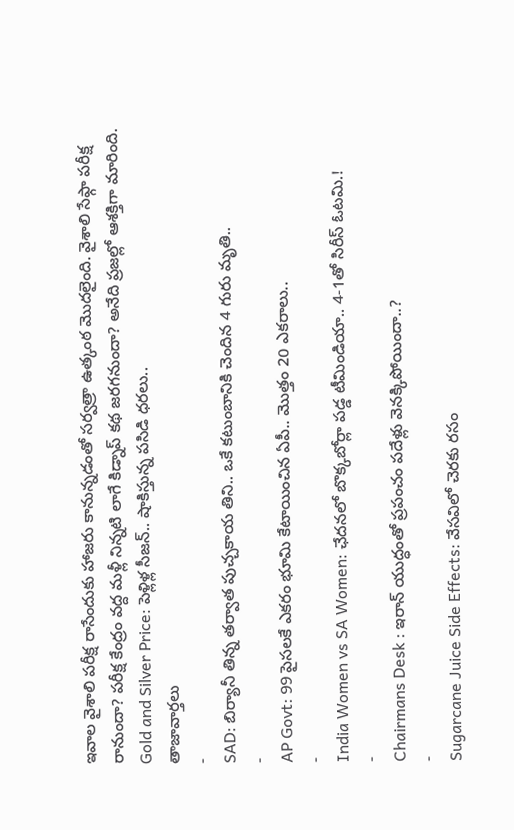ఇవాల వైశాలి పరీక్ష రాసేందుకు హాజరు కానున్నడంతో సర్వత్రా ఉత్కంఠ మొదలైంది. వైశాలి సేఫ్గా పరీక్ష రానుందా? పరీక్ష కేంద్రం వద్ద మళ్లీ నిన్నటి లాగే కిడ్నాప్ కథ జరగనుందా? అనేది ప్రజల్లో ఆశక్తిగా మారింది.
Gold and Silver Price: పెళ్లిళ్ల సీజన్.. షాకిస్తున్న పసిడి ధరలు..
తాజావార్తలు
-
SAD: బిర్యానీ తిన్న తర్వాత పుచ్చకాయ తిని.. ఒకే కటుంబానికి చెందిన 4 గురు మృతి..
-
AP Govt: 99 పైసలకే ఎకరం భూమి కేటాయించిన ఏపీ.. మొత్తం 20 ఎకరాలు..
-
India Women vs SA Women: ఛేదనలో బొక్కబోర్లా పడ్డ టీమిండియా.. 4-1తో సిరీస్ ఓటమి.!
-
Chairmans Desk : ఇరాన్ యుద్ధంతో ప్రపంచం పదేళ్లు వెనక్కిపోయిందా..?
-
Sugarcane Juice Side Effects: వేసవిలో చెరకు రసం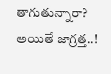తాగుతున్నారా? అయితే జాగ్రత్త..!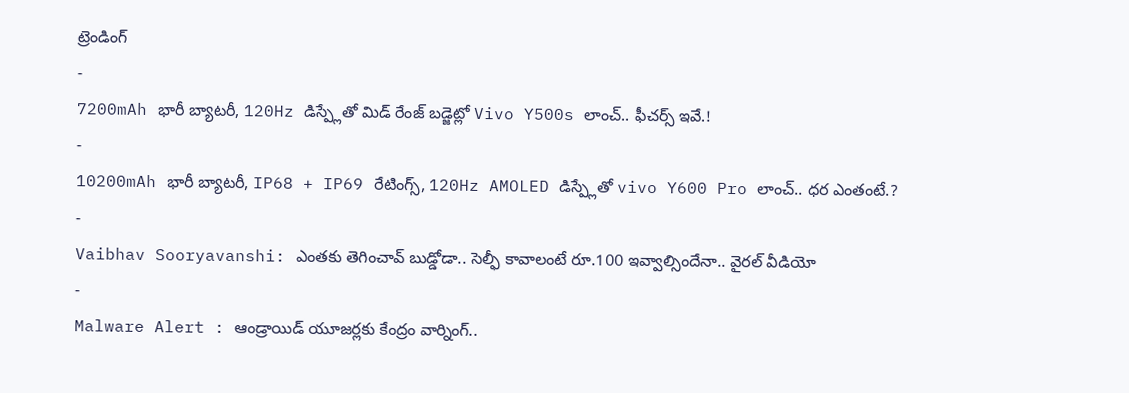ట్రెండింగ్
-
7200mAh భారీ బ్యాటరీ, 120Hz డిస్ప్లేతో మిడ్ రేంజ్ బడ్జెట్లో Vivo Y500s లాంచ్.. ఫీచర్స్ ఇవే.!
-
10200mAh భారీ బ్యాటరీ, IP68 + IP69 రేటింగ్స్, 120Hz AMOLED డిస్ప్లేతో vivo Y600 Pro లాంచ్.. ధర ఎంతంటే.?
-
Vaibhav Sooryavanshi: ఎంతకు తెగించావ్ బుడ్డోడా.. సెల్ఫీ కావాలంటే రూ.100 ఇవ్వాల్సిందేనా.. వైరల్ వీడియో
-
Malware Alert : ఆండ్రాయిడ్ యూజర్లకు కేంద్రం వార్నింగ్..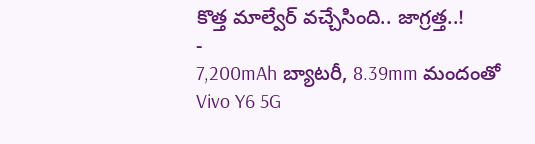కొత్త మాల్వేర్ వచ్చేసింది.. జాగ్రత్త..!
-
7,200mAh బ్యాటరీ, 8.39mm మందంతో Vivo Y6 5G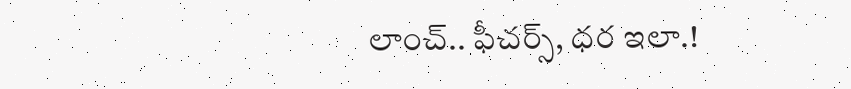లాంచ్.. ఫీచర్స్, ధర ఇలా.!